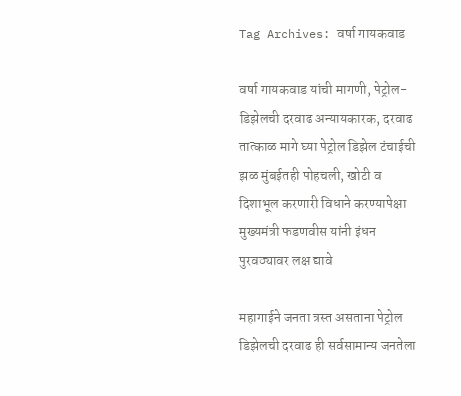Tag Archives: वर्षा गायकवाड

वर्षा गायकवाड यांची मागणी, पेट्रोल-डिझेलची दरवाढ अन्यायकारक, दरवाढ तात्काळ मागे घ्या पेट्रोल डिझेल टंचाईची झळ मुंबईतही पोहचली, खोटी व दिशाभूल करणारी विधाने करण्यापेक्षा मुख्यमंत्री फडणवीस यांनी इंधन पुरवठ्यावर लक्ष द्यावे

महागाईने जनता त्रस्त असताना पेट्रोल डिझेलची दरवाढ ही सर्वसामान्य जनतेला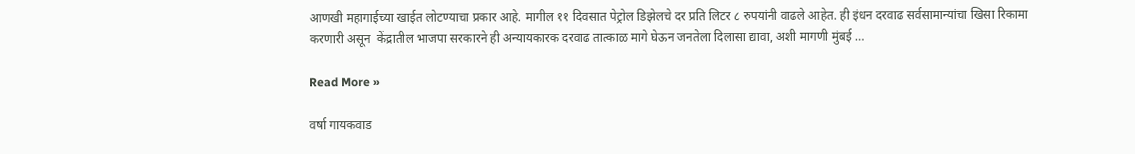आणखी महागाईच्या खाईत लोटण्याचा प्रकार आहे. मागील ११ दिवसात पेट्रोल डिझेलचे दर प्रति लिटर ८ रुपयांनी वाढले आहेत. ही इंधन दरवाढ सर्वसामान्यांचा खिसा रिकामा करणारी असून  केंद्रातील भाजपा सरकारने ही अन्यायकारक दरवाढ तात्काळ मागे घेऊन जनतेला दिलासा द्यावा, अशी मागणी मुंबई …

Read More »

वर्षा गायकवाड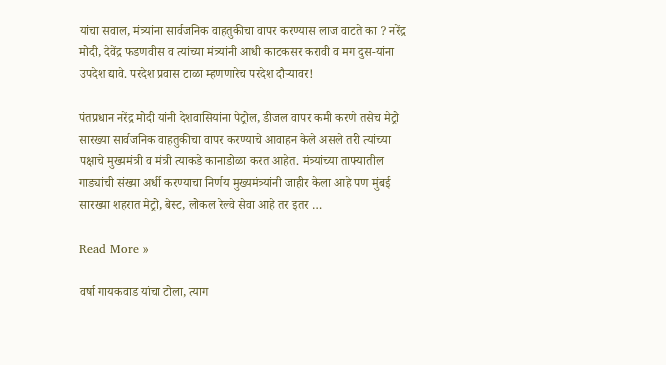यांचा सवाल, मंत्र्यांना सार्वजनिक वाहतुकीचा वापर करण्यास लाज वाटते का ? नरेंद्र मोदी, देवेंद्र फडणवीस व त्यांच्या मंत्र्यांनी आधी काटकसर करावी व मग दुस-यांना उपदेश द्यावे. परदेश प्रवास टाळा म्हणणारेच परदेश दौऱ्यावर!

पंतप्रधान नरेंद्र मोदी यांनी देशवासियांना पेट्रोल, डीजल वापर कमी करणे तसेच मेट्रो सारख्या सार्वजनिक वाहतुकीचा वापर करण्याचे आवाहन केले असले तरी त्यांच्या पक्षाचे मुख्यमंत्री व मंत्री त्याकडे कानाडोळा करत आहेत. मंत्र्यांच्या ताफ्यातील गाड्यांची संख्या अर्धी करण्याचा निर्णय मुख्यमंत्र्यांनी जाहीर केला आहे पण मुंबई सारख्या शहरात मेट्रो, बेस्ट, लोकल रेल्वे सेवा आहे तर इतर …

Read More »

वर्षा गायकवाड यांचा टोला, त्याग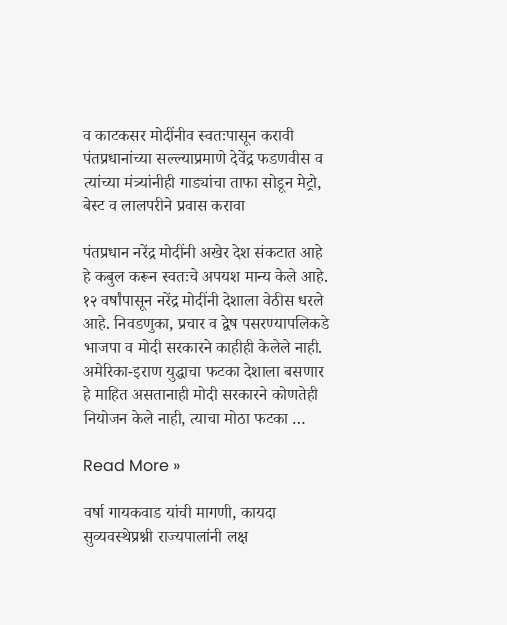व काटकसर मोदींनीव स्वतःपासून करावी पंतप्रधानांच्या सल्ल्याप्रमाणे देवेंद्र फडणवीस व त्यांच्या मंत्र्यांनीही गाड्यांचा ताफा सोडून मेट्रो, बेस्ट व लालपरीने प्रवास करावा

पंतप्रधान नरेंद्र मोदींनी अखेर देश संकटात आहे हे कबुल करून स्वतःचे अपयश मान्य केले आहे. १२ वर्षांपासून नरेंद्र मोदींनी देशाला वेठीस धरले आहे. निवडणुका, प्रचार व द्वेष पसरण्यापलिकडे भाजपा व मोदी सरकारने काहीही केलेले नाही. अमेरिका-इराण युद्धाचा फटका देशाला बसणार हे माहित असतानाही मोदी सरकारने कोणतेही नियोजन केले नाही, त्याचा मोठा फटका …

Read More »

वर्षा गायकवाड यांची मागणी, कायदा सुव्यवस्थेप्रश्नी राज्यपालांनी लक्ष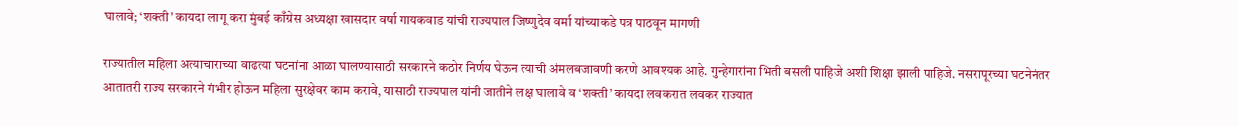घालावे; ‘शक्ती’ कायदा लागू करा मुंबई काँग्रेस अध्यक्षा खासदार वर्षा गायकवाड यांची राज्यपाल जिष्णुदेव वर्मा यांच्याकडे पत्र पाठवून मागणी

राज्यातील महिला अत्याचाराच्या वाढत्या घटनांना आळा घालण्यासाठी सरकारने कठोर निर्णय घेऊन त्याची अंमलबजावणी करणे आवश्यक आहे. गुन्हेगारांना भिती बसली पाहिजे अशी शिक्षा झाली पाहिजे. नसरापूरच्या घटनेनंतर आतातरी राज्य सरकारने गंभीर होऊन महिला सुरक्षेवर काम करावे, यासाठी राज्यपाल यांनी जातीने लक्ष घालावे व ‘शक्ती’ कायदा लवकरात लवकर राज्यात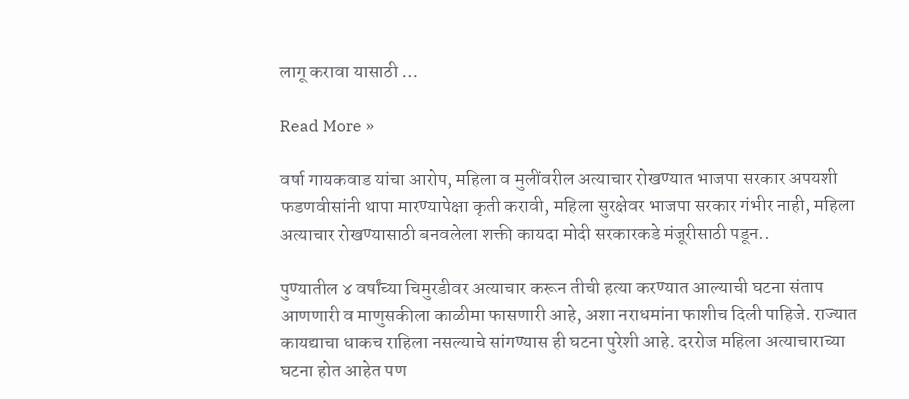लागू करावा यासाठी …

Read More »

वर्षा गायकवाड यांचा आरोप, महिला व मुलींवरील अत्याचार रोखण्यात भाजपा सरकार अपयशी फडणवीसांनी थापा मारण्यापेक्षा कृती करावी, महिला सुरक्षेवर भाजपा सरकार गंभीर नाही, महिला अत्याचार रोखण्यासाठी बनवलेला शक्ती कायदा मोदी सरकारकडे मंजूरीसाठी पडून..

पुण्यातील ४ वर्षांच्या चिमुरडीवर अत्याचार करून तीची हत्या करण्यात आल्याची घटना संताप आणणारी व माणुसकीला काळीमा फासणारी आहे, अशा नराधमांना फाशीच दिली पाहिजे. राज्यात कायद्याचा धाकच राहिला नसल्याचे सांगण्यास ही घटना पुरेशी आहे. दररोज महिला अत्याचाराच्या घटना होत आहेत पण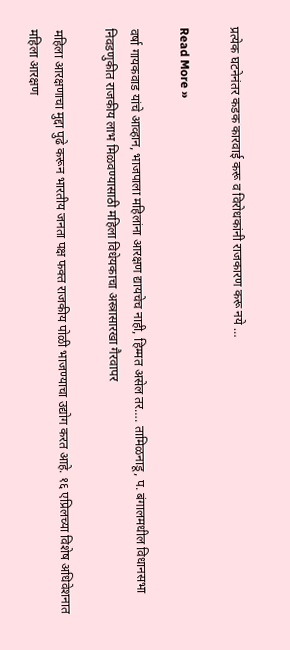प्रत्येक घटनेनंतर कडक कारवाई करू व विरोधकांनी राजकारण करू नये …

Read More »

वर्षा गायकवाड यांचे आव्हान, भाजपाला महिलांना आरक्षण द्यायचेच नाही, हिम्मत असेल तर…. तामिळनाडू, प. बंगालमधील विधानसभा निवडणुकीत राजकीय लाभ मिळवण्यासाठी महिला विधेयकाचा अस्त्रासारखा गैरवापर

महिला आरक्षणाचा मुद्दा पुढे करून भारतीय जनता पक्ष फक्त राजकीय पोळी भाजण्याचा उद्योग करत आहे. १६ एप्रिलच्या विशेष अधिवेशनात महिला आरक्षण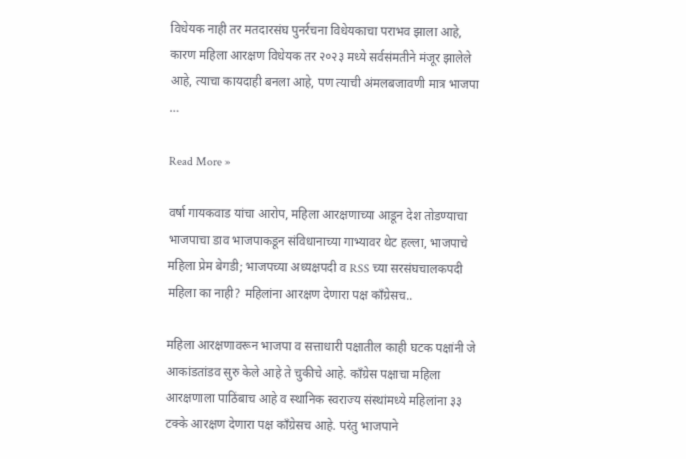विधेयक नाही तर मतदारसंघ पुनर्रचना विधेयकाचा पराभव झाला आहे, कारण महिला आरक्षण विधेयक तर २०२३ मध्ये सर्वसंमतीने मंजूर झालेले आहे, त्याचा कायदाही बनला आहे, पण त्याची अंमलबजावणी मात्र भाजपा …

Read More »

वर्षा गायकवाड यांचा आरोप, महिला आरक्षणाच्या आडून देश तोडण्याचा भाजपाचा डाव भाजपाकडून संविधानाच्या गाभ्यावर थेट हल्ला, भाजपाचे महिला प्रेम बेगडी; भाजपच्या अध्यक्षपदी व RSS च्या सरसंघचालकपदी महिला का नाही? महिलांना आरक्षण देणारा पक्ष काँग्रेसच..

महिला आरक्षणावरून भाजपा व सत्ताधारी पक्षातील काही घटक पक्षांनी जे आकांडतांडव सुरु केले आहे ते चुकीचे आहे. काँग्रेस पक्षाचा महिला आरक्षणाला पाठिंबाच आहे व स्थानिक स्वराज्य संस्थांमध्ये महिलांना ३३ टक्के आरक्षण देणारा पक्ष काँग्रेसच आहे. परंतु भाजपाने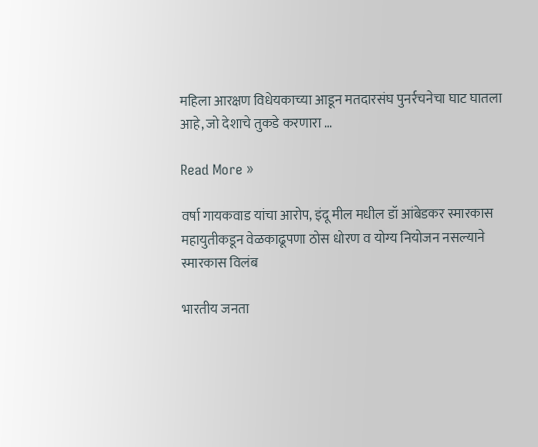महिला आरक्षण विधेयकाच्या आडून मतदारसंघ पुनर्रचनेचा घाट घातला आहे, जो देशाचे तुकडे करणारा …

Read More »

वर्षा गायकवाड यांचा आरोप, इंदू मील मधील डॉ आंबेडकर स्मारकास महायुतीकडून वेळकाढूपणा ठोस धोरण व योग्य नियोजन नसल्याने स्मारकास विलंब

भारतीय जनता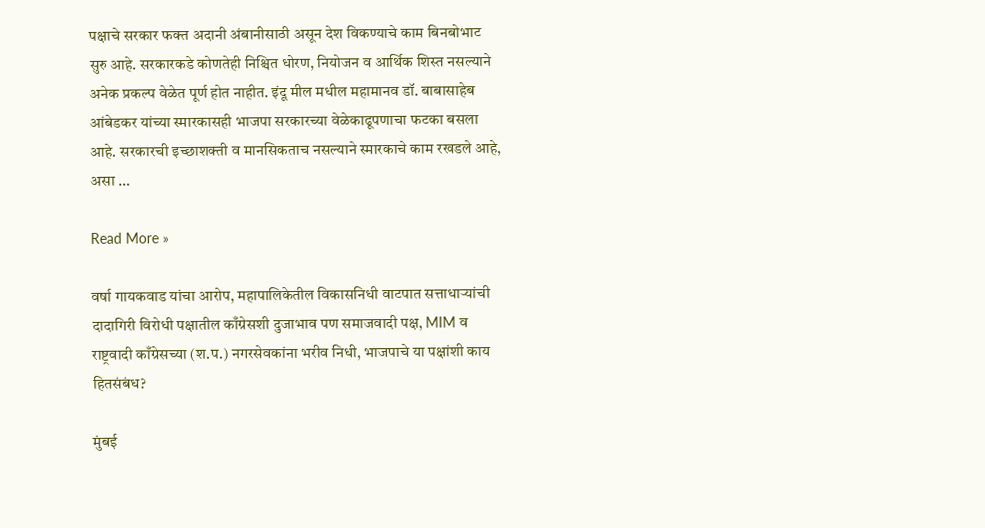पक्षाचे सरकार फक्त अदानी अंबानीसाठी असून देश विकण्याचे काम बिनबोभाट सुरु आहे. सरकारकडे कोणतेही निश्चित धोरण, नियोजन व आर्थिक शिस्त नसल्याने अनेक प्रकल्प वेळेत पूर्ण होत नाहीत. इंदू मील मधील महामानव डॉ. बाबासाहेब आंबेडकर यांच्या स्मारकासही भाजपा सरकारच्या वेळेकाढूपणाचा फटका बसला आहे. सरकारची इच्छाशक्ती व मानसिकताच नसल्याने स्मारकाचे काम रखडले आहे, असा …

Read More »

वर्षा गायकवाड यांचा आरोप, महापालिकेतील विकासनिधी वाटपात सत्ताधाऱ्यांची दादागिरी विरोधी पक्षातील काँग्रेसशी दुजाभाव पण समाजवादी पक्ष, MIM व राष्ट्रवादी काँग्रेसच्या (श.प.) नगरसेवकांना भरीव निधी, भाजपाचे या पक्षांशी काय हितसंबंध?

मुंबई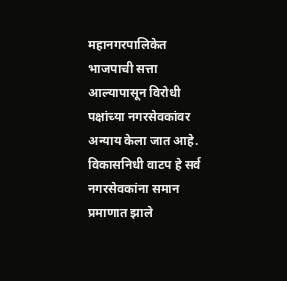महानगरपालिकेत भाजपाची सत्ता आल्यापासून विरोधी पक्षांच्या नगरसेवकांवर अन्याय केला जात आहे. विकासनिधी वाटप हे सर्व नगरसेवकांना समान प्रमाणात झाले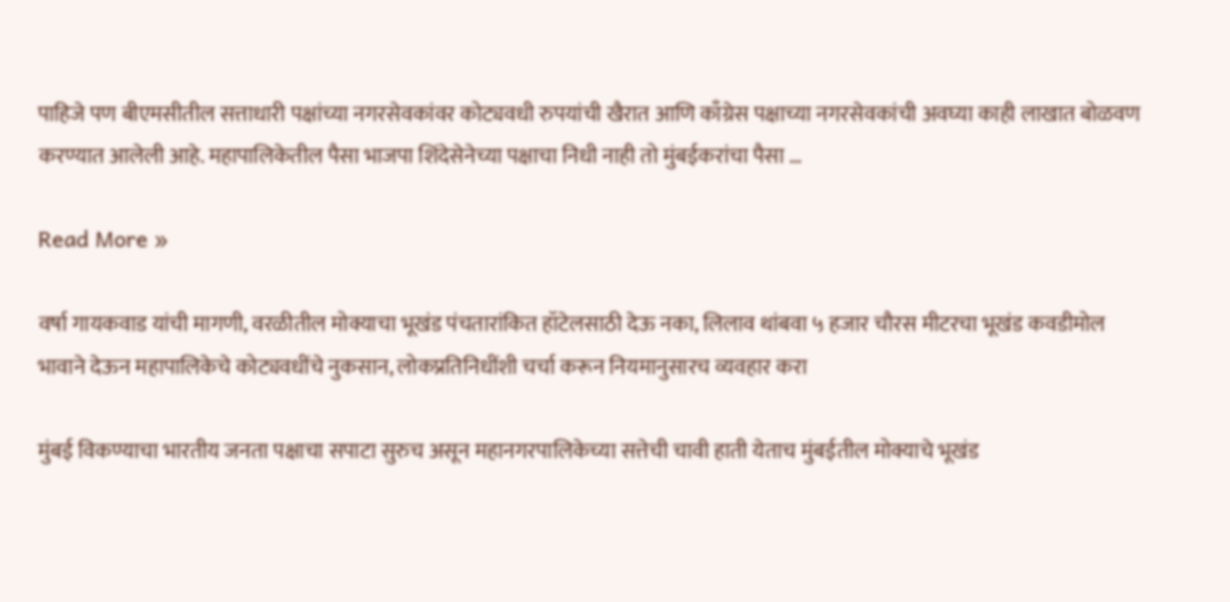पाहिजे पण बीएमसीतील सत्ताधारी पक्षांच्या नगरसेवकांवर कोट्यवधी रुपयांची खैरात आणि काँग्रेस पक्षाच्या नगरसेवकांची अवघ्या काही लाखात बोळवण करण्यात आलेली आहे. महापालिकेतील पैसा भाजपा शिंदेसेनेच्या पक्षाचा निधी नाही तो मुंबईकरांचा पैसा …

Read More »

वर्षा गायकवाड यांची मागणी, वरळीतील मोक्याचा भूखंड पंचतारांकित हॉटेलसाठी देऊ नका, लिलाव थांबवा ५ हजार चौरस मीटरचा भूखंड कवडीमोल भावाने देऊन महापालिकेचे कोट्यवधींचे नुकसान, लोकप्रतिनिधींशी चर्चा करून नियमानुसारच व्यवहार करा

मुंबई विकण्याचा भारतीय जनता पक्षाचा सपाटा सुरुच असून महानगरपालिकेच्या सत्तेची चावी हाती येताच मुंबईतील मोक्याचे भूखंड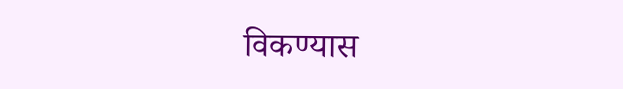विकण्यास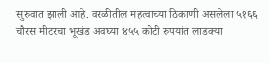सुरुवात झाली आहे. वरळीतील महत्वाच्या ठिकाणी असलेला ५१६६ चौरस मीटरचा भूखंड अवघ्या ४५५ कोटी रुपयांत लाडक्या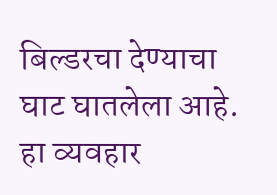बिल्डरचा देण्याचा घाट घातलेला आहे. हा व्यवहार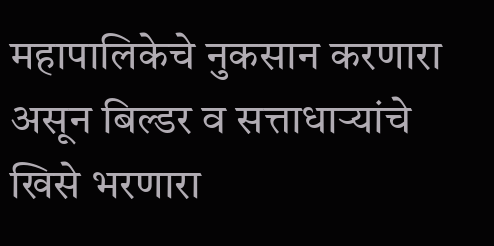महापालिकेचे नुकसान करणारा असून बिल्डर व सत्ताधाऱ्यांचे खिसे भरणारा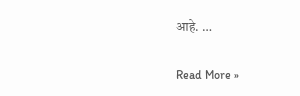आहे. …

Read More »